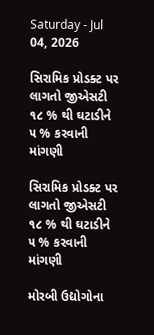Saturday - Jul 04, 2026

સિરામિક પ્રોડક્ટ પર લાગતો જીએસટી ૧૮ % થી ઘટાડીને ૫ % કરવાની માંગણી

સિરામિક પ્રોડક્ટ પર લાગતો જીએસટી ૧૮ % થી ઘટાડીને ૫ % કરવાની માંગણી

મોરબી ઉદ્યોગોના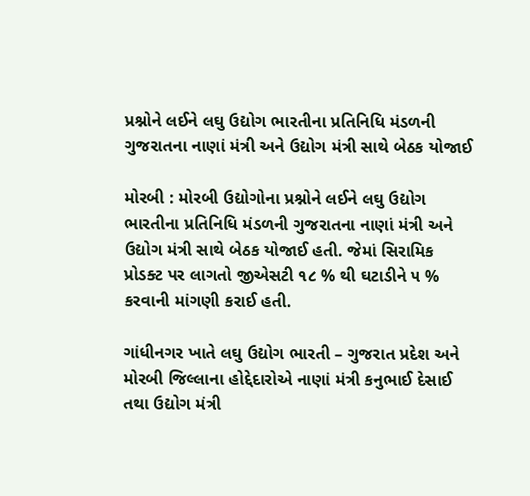પ્રશ્નોને લઈને લઘુ ઉદ્યોગ ભારતીના પ્રતિનિધિ મંડળની ગુજરાતના નાણાં મંત્રી અને ઉદ્યોગ મંત્રી સાથે બેઠક યોજાઈ

મોરબી : મોરબી ઉદ્યોગોના પ્રશ્નોને લઈને લઘુ ઉદ્યોગ ભારતીના પ્રતિનિધિ મંડળની ગુજરાતના નાણાં મંત્રી અને ઉદ્યોગ મંત્રી સાથે બેઠક યોજાઈ હતી. જેમાં સિરામિક પ્રોડક્ટ પર લાગતો જીએસટી ૧૮ % થી ઘટાડીને ૫ % કરવાની માંગણી કરાઈ હતી.

ગાંધીનગર ખાતે લઘુ ઉદ્યોગ ભારતી – ગુજરાત પ્રદેશ અને મોરબી જિલ્લાના હોદ્દેદારોએ નાણાં મંત્રી કનુભાઈ દેસાઈ તથા ઉદ્યોગ મંત્રી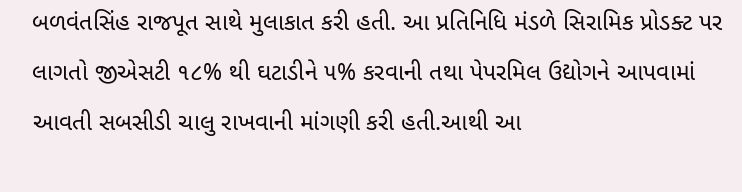બળવંતસિંહ રાજપૂત સાથે મુલાકાત કરી હતી. આ પ્રતિનિધિ મંડળે સિરામિક પ્રોડક્ટ પર લાગતો જીએસટી ૧૮% થી ઘટાડીને ૫% કરવાની તથા પેપરમિલ ઉદ્યોગને આપવામાં આવતી સબસીડી ચાલુ રાખવાની માંગણી કરી હતી.આથી આ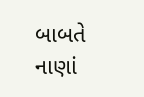બાબતે નાણાં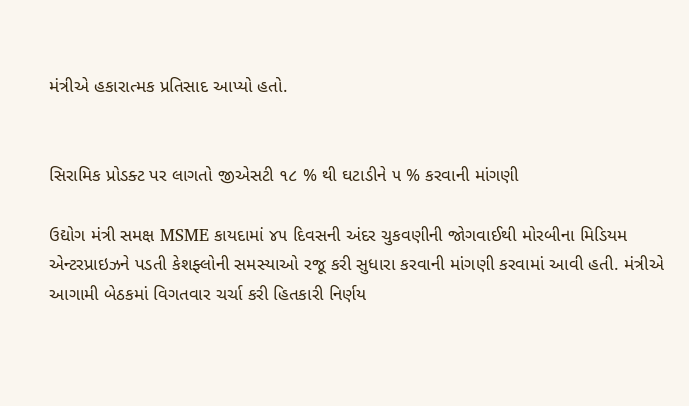મંત્રીએ હકારાત્મક પ્રતિસાદ આપ્યો હતો.


સિરામિક પ્રોડક્ટ પર લાગતો જીએસટી ૧૮ % થી ઘટાડીને ૫ % કરવાની માંગણી

ઉદ્યોગ મંત્રી સમક્ષ MSME કાયદામાં ૪૫ દિવસની અંદર ચુકવણીની જોગવાઈથી મોરબીના મિડિયમ એન્ટરપ્રાઇઝને પડતી કેશફ્લોની સમસ્યાઓ રજૂ કરી સુધારા કરવાની માંગણી કરવામાં આવી હતી. મંત્રીએ આગામી બેઠકમાં વિગતવાર ચર્ચા કરી હિતકારી નિર્ણય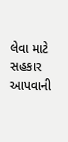લેવા માટે સહકાર આપવાની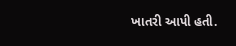ખાતરી આપી હતી.